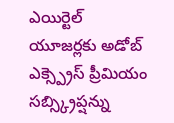ఎయిర్టెల్ యూజర్లకు అడోబ్ ఎక్స్ప్రెస్ ప్రీమియం సబ్స్క్రిప్షన్ను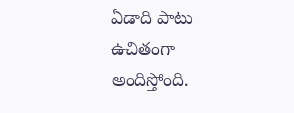ఏడాది పాటు ఉచితంగా అందిస్తోంది.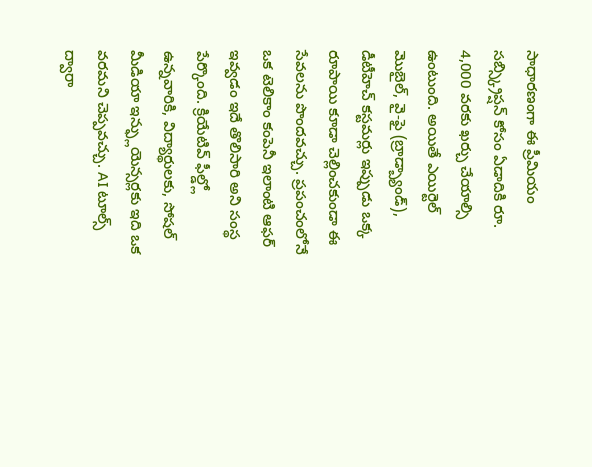సాధారణంగా ఈ ప్రీమియం సబ్స్క్రిప్షన్ కోసం ఏడాదికి రూ. 4,000 వరకు ఖర్చు చేయాల్సి ఉంటుంది. అయితే ఎయిర్టెల్ మొబైల్, వై-ఫై (బ్రాడ్బ్యాండ్), డీటీహెచ్ కస్టమర్లు ఇప్పుడు ఒక్క రూపాయి కూడా చెల్లించకుండా ఈ సేవలను పొందవచ్చు. ప్రపంచంలోనే ఒక టెలికాం కంపెనీ ఇలాంటి ఆఫర్ ఇవ్వడం ఇదే తొలిసారి అని సంస్థ పేర్కొంది. క్రియేటివ్ ఫీల్డ్లో ఉన్నవారికి, విద్యార్థులకు, సోషల్ మీడియా ఇన్ఫ్లుయెన్సర్లకు ఇది ఒక వరమని చెప్పవచ్చు. AI టూల్స్ ద్వారా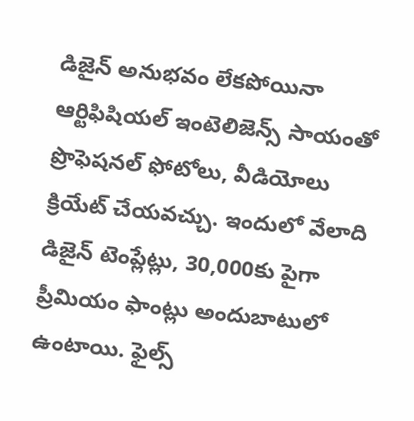డిజైన్ అనుభవం లేకపోయినా ఆర్టిఫిషియల్ ఇంటెలిజెన్స్ సాయంతో ప్రొఫెషనల్ ఫోటోలు, వీడియోలు క్రియేట్ చేయవచ్చు. ఇందులో వేలాది డిజైన్ టెంప్లేట్లు, 30,000కు పైగా ప్రీమియం ఫాంట్లు అందుబాటులో ఉంటాయి. ఫైల్స్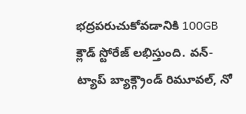భద్రపరుచుకోవడానికి 100GB క్లౌడ్ స్టోరేజ్ లభిస్తుంది. వన్-ట్యాప్ బ్యాక్గ్రౌండ్ రిమూవల్, నో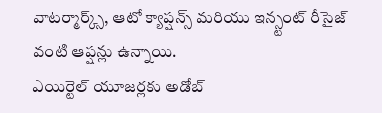వాటర్మార్క్స్, ఆటో క్యాప్షన్స్ మరియు ఇన్స్టంట్ రీసైజ్ వంటి ఆప్షన్లు ఉన్నాయి.
ఎయిర్టెల్ యూజర్లకు అడోబ్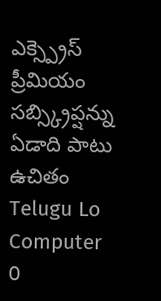ఎక్స్ప్రెస్ ప్రీమియం సబ్స్క్రిప్షన్ను ఏడాది పాటు ఉచితం
Telugu Lo Computer
0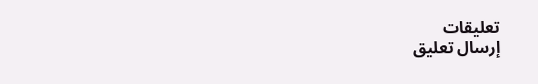تعليقات
إرسال تعليق